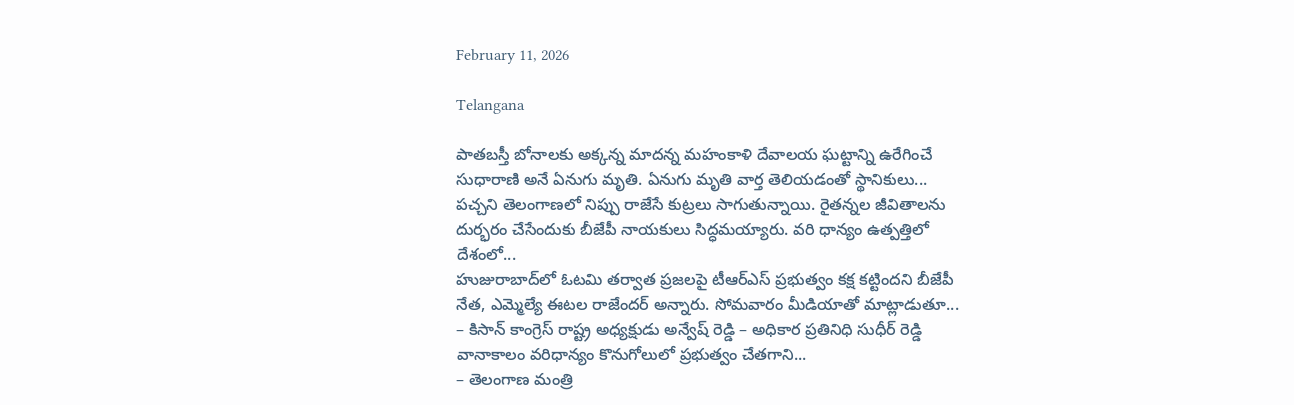February 11, 2026

Telangana

పాతబస్తీ బోనాలకు అక్కన్న మాదన్న మహంకాళి దేవాలయ ఘట్టాన్ని ఉరేగించే సుధారాణి అనే ఏనుగు మృతి. ఏనుగు మృతి వార్త తెలియడంతో స్థానికులు...
పచ్చని తెలంగాణలో నిప్పు రాజేసే కుట్రలు సాగుతున్నాయి. రైతన్నల జీవితాలను దుర్భరం చేసేందుకు బీజేపీ నాయకులు సిద్ధమయ్యారు. వరి ధాన్యం ఉత్పత్తిలో దేశంలో...
హుజురాబాద్‌లో ఓటమి తర్వాత ప్రజలపై టీఆర్ఎస్ ప్రభుత్వం కక్ష కట్టిందని బీజేపీ నేత, ఎమ్మెల్యే ఈటల రాజేందర్ అన్నారు. సోమవారం మీడియాతో మాట్లాడుతూ...
– కిసాన్ కాంగ్రెస్ రాష్ట్ర అధ్యక్షుడు అన్వేష్ రెడ్డి – అధికార ప్రతినిధి సుధీర్ రెడ్డి వానాకాలం వరిధాన్యం కొనుగోలులో ప్రభుత్వం చేతగాని...
– తెలంగాణ మంత్రి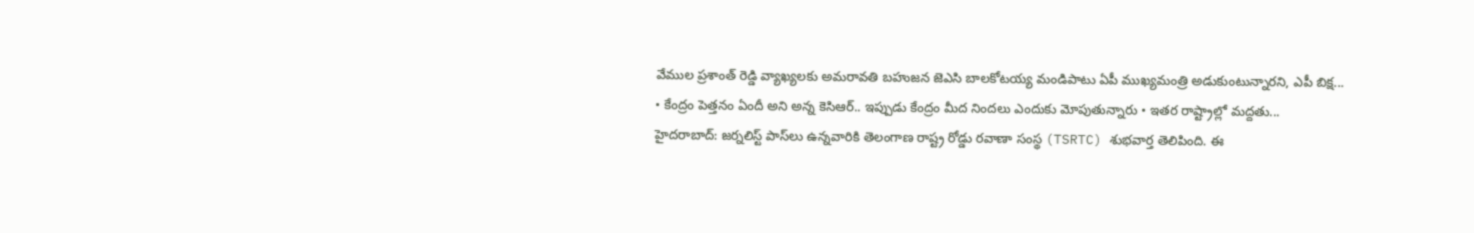వేముల ప్రశాంత్ రెడ్డి వ్యాఖ్యలకు అమరావతి బహుజన జెఎసి బాలకోటయ్య మండిపాటు ఏపీ ముఖ్యమంత్రి అడుకుంటున్నారని, ఎపీ బిక్ష...
• కేంద్రం పెత్తనం ఏందీ అని అన్న కెసిఆర్.. ఇప్పుడు కేంద్రం మీద నిందలు ఎందుకు మోపుతున్నారు • ఇతర రాష్ట్రాల్లో మద్దతు...
హైద‌రాబాద్‌: జ‌ర్న‌లిస్ట్ పాస్‌లు ఉన్న‌వారికి తెలంగాణ రాష్ట్ర రోడ్డు ర‌వాణా సంస్థ (TSRTC) శుభ‌వార్త తెలిపింది. ఈ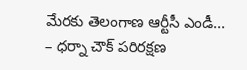మేర‌కు తెలంగాణ ఆర్టీసీ ఎండీ...
– ధర్నా చౌక్ పరిరక్షణ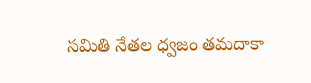సమితి నేతల ధ్వజం తమదాకా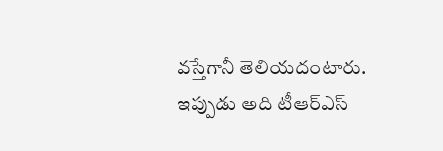వస్తేగానీ తెలియదంటారు. ఇప్పుడు అది టీఆర్‌ఎస్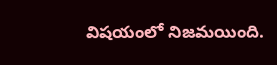విషయంలో నిజమయింది.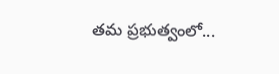తమ ప్రభుత్వంలో...